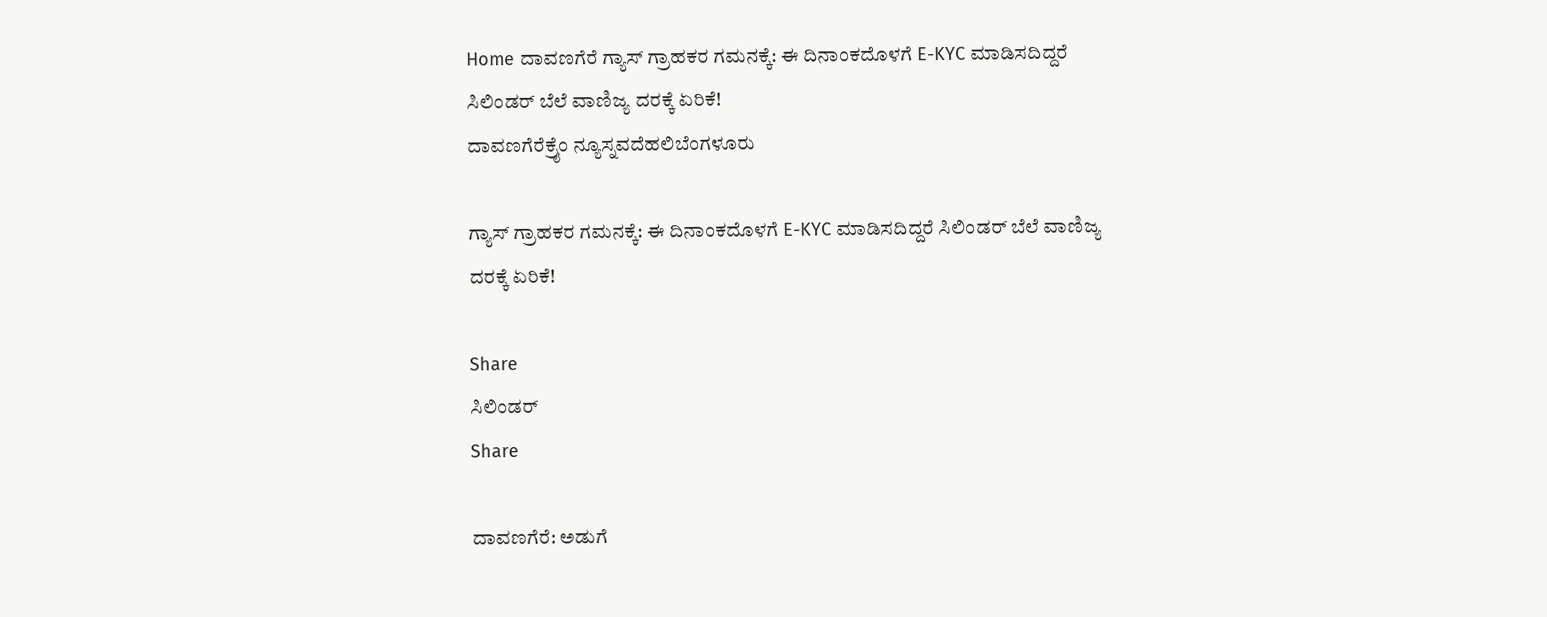Home ದಾವಣಗೆರೆ ಗ್ಯಾಸ್ ಗ್ರಾಹಕರ ಗಮನಕ್ಕೆ: ಈ ದಿನಾಂಕದೊಳಗೆ E-KYC ಮಾಡಿಸದಿದ್ದರೆ ಸಿಲಿಂಡರ್ ಬೆಲೆ ವಾಣಿಜ್ಯ ದರಕ್ಕೆ ಏರಿಕೆ!
ದಾವಣಗೆರೆಕ್ರೈಂ ನ್ಯೂಸ್ನವದೆಹಲಿಬೆಂಗಳೂರು

ಗ್ಯಾಸ್ ಗ್ರಾಹಕರ ಗಮನಕ್ಕೆ: ಈ ದಿನಾಂಕದೊಳಗೆ E-KYC ಮಾಡಿಸದಿದ್ದರೆ ಸಿಲಿಂಡರ್ ಬೆಲೆ ವಾಣಿಜ್ಯ ದರಕ್ಕೆ ಏರಿಕೆ!

Share
ಸಿಲಿಂಡರ್
Share

ದಾವಣಗೆರೆ: ಅಡುಗೆ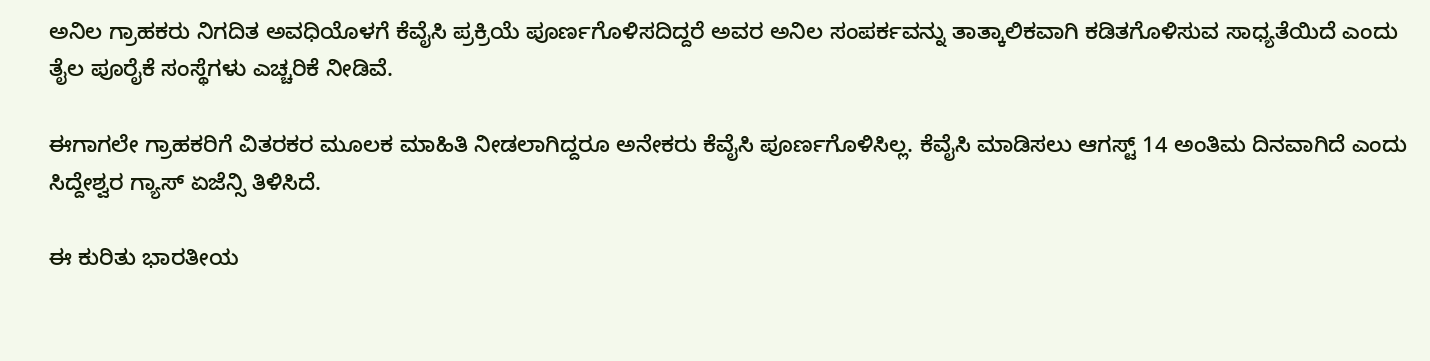ಅನಿಲ ಗ್ರಾಹಕರು ನಿಗದಿತ ಅವಧಿಯೊಳಗೆ ಕೆವೈಸಿ ಪ್ರಕ್ರಿಯೆ ಪೂರ್ಣಗೊಳಿಸದಿದ್ದರೆ ಅವರ ಅನಿಲ ಸಂಪರ್ಕವನ್ನು ತಾತ್ಕಾಲಿಕವಾಗಿ ಕಡಿತಗೊಳಿಸುವ ಸಾಧ್ಯತೆಯಿದೆ ಎಂದು ತೈಲ ಪೂರೈಕೆ ಸಂಸ್ಥೆಗಳು ಎಚ್ಚರಿಕೆ ನೀಡಿವೆ.

ಈಗಾಗಲೇ ಗ್ರಾಹಕರಿಗೆ ವಿತರಕರ ಮೂಲಕ ಮಾಹಿತಿ ನೀಡಲಾಗಿದ್ದರೂ ಅನೇಕರು ಕೆವೈಸಿ ಪೂರ್ಣಗೊಳಿಸಿಲ್ಲ. ಕೆವೈಸಿ ಮಾಡಿಸಲು ಆಗಸ್ಟ್ 14 ಅಂತಿಮ ದಿನವಾಗಿದೆ ಎಂದು ಸಿದ್ದೇಶ್ವರ ಗ್ಯಾಸ್ ಏಜೆನ್ಸಿ ತಿಳಿಸಿದೆ.

ಈ ಕುರಿತು ಭಾರತೀಯ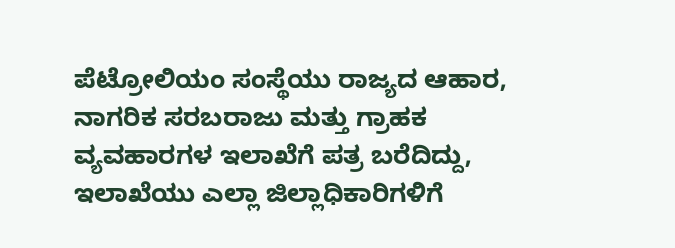ಪೆಟ್ರೋಲಿಯಂ ಸಂಸ್ಥೆಯು ರಾಜ್ಯದ ಆಹಾರ, ನಾಗರಿಕ ಸರಬರಾಜು ಮತ್ತು ಗ್ರಾಹಕ ವ್ಯವಹಾರಗಳ ಇಲಾಖೆಗೆ ಪತ್ರ ಬರೆದಿದ್ದು, ಇಲಾಖೆಯು ಎಲ್ಲಾ ಜಿಲ್ಲಾಧಿಕಾರಿಗಳಿಗೆ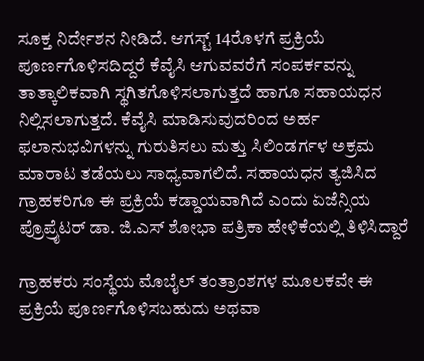ಸೂಕ್ತ ನಿರ್ದೇಶನ ನೀಡಿದೆ. ಆಗಸ್ಟ್ 14ರೊಳಗೆ ಪ್ರಕ್ರಿಯೆ ಪೂರ್ಣಗೊಳಿಸದಿದ್ದರೆ ಕೆವೈಸಿ ಆಗುವವರೆಗೆ ಸಂಪರ್ಕವನ್ನು ತಾತ್ಕಾಲಿಕವಾಗಿ ಸ್ಥಗಿತಗೊಳಿಸಲಾಗುತ್ತದೆ ಹಾಗೂ ಸಹಾಯಧನ ನಿಲ್ಲಿಸಲಾಗುತ್ತದೆ. ಕೆವೈಸಿ ಮಾಡಿಸುವುದರಿಂದ ಅರ್ಹ ಫಲಾನುಭವಿಗಳನ್ನು ಗುರುತಿಸಲು ಮತ್ತು ಸಿಲಿಂಡರ್ಗಳ ಅಕ್ರಮ ಮಾರಾಟ ತಡೆಯಲು ಸಾಧ್ಯವಾಗಲಿದೆ. ಸಹಾಯಧನ ತ್ಯಜಿಸಿದ ಗ್ರಾಹಕರಿಗೂ ಈ ಪ್ರಕ್ರಿಯೆ ಕಡ್ಡಾಯವಾಗಿದೆ ಎಂದು ಏಜೆನ್ಸಿಯ ಪ್ರೊಪ್ರೈಟರ್ ಡಾ. ಜಿ.ಎಸ್ ಶೋಭಾ ಪತ್ರಿಕಾ ಹೇಳಿಕೆಯಲ್ಲಿ ತಿಳಿಸಿದ್ದಾರೆ

ಗ್ರಾಹಕರು ಸಂಸ್ಥೆಯ ಮೊಬೈಲ್ ತಂತ್ರಾಂಶಗಳ ಮೂಲಕವೇ ಈ ಪ್ರಕ್ರಿಯೆ ಪೂರ್ಣಗೊಳಿಸಬಹುದು ಅಥವಾ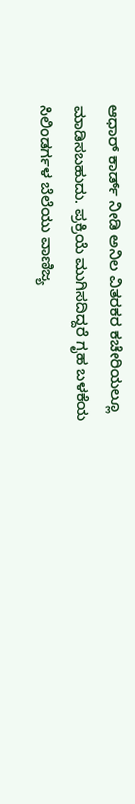ಆಧಾರ್ ಕಾರ್ಡ್ ನೀಡಿ ಅನಿಲ ವಿತರಕರ ಕಚೇರಿಯಲ್ಲೂ ಮಾಡಿಸಬಹುದು. ಪ್ರಕ್ರಿಯೆ ಮುಗಿಸದಿದ್ದರೆ ಗೃಹ ಬಳಕೆಯ ಸಿಲಿಂಡರ್ಗಳ ಬೆಲೆಯು ವಾಣಿಜ್ಯ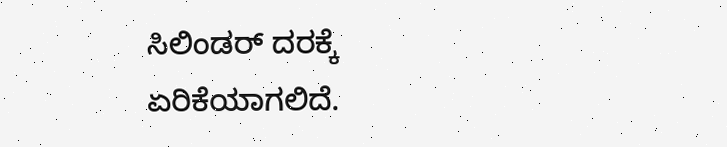ಸಿಲಿಂಡರ್ ದರಕ್ಕೆ ಏರಿಕೆಯಾಗಲಿದೆ.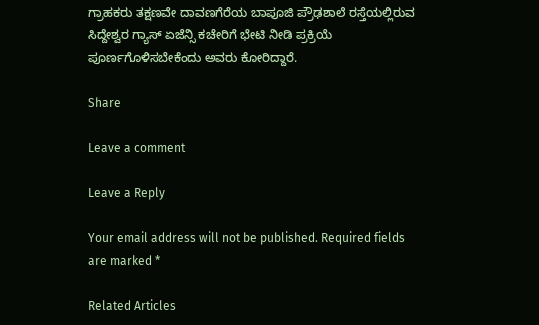ಗ್ರಾಹಕರು ತಕ್ಷಣವೇ ದಾವಣಗೆರೆಯ ಬಾಪೂಜಿ ಪ್ರೌಢಶಾಲೆ ರಸ್ತೆಯಲ್ಲಿರುವ ಸಿದ್ದೇಶ್ವರ ಗ್ಯಾಸ್ ಏಜೆನ್ಸಿ ಕಚೇರಿಗೆ ಭೇಟಿ ನೀಡಿ ಪ್ರಕ್ರಿಯೆ ಪೂರ್ಣಗೊಳಿಸಬೇಕೆಂದು ಅವರು ಕೋರಿದ್ದಾರೆ.

Share

Leave a comment

Leave a Reply

Your email address will not be published. Required fields are marked *

Related Articles